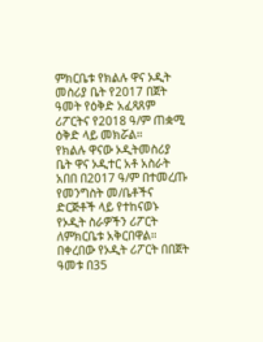ምክርቤቱ የክልሉ ዋና ኦዲት መስሪያ ቤት የ2017 በጀት ዓመት የዕቅድ አፈጻጸም ሪፖርትና የ2018 ዓ/ም ጠቋሚ ዕቅድ ላይ መክሯል።
የክልሉ ዋናው ኦዲትመስሪያ ቤት ዋና ኦዲተር አቶ አስራት አበበ በ2017 ዓ/ም በተመረጡ የመንግስት መ/ቤቶችና ድርጅቶች ላይ የተከናወኑ የኦዲት ስራዎችን ሪፖርት ለምክርቤቱ አቅርበዋል።
በቀረበው የኦዲት ሪፖርት በበጀት ዓመቱ በ35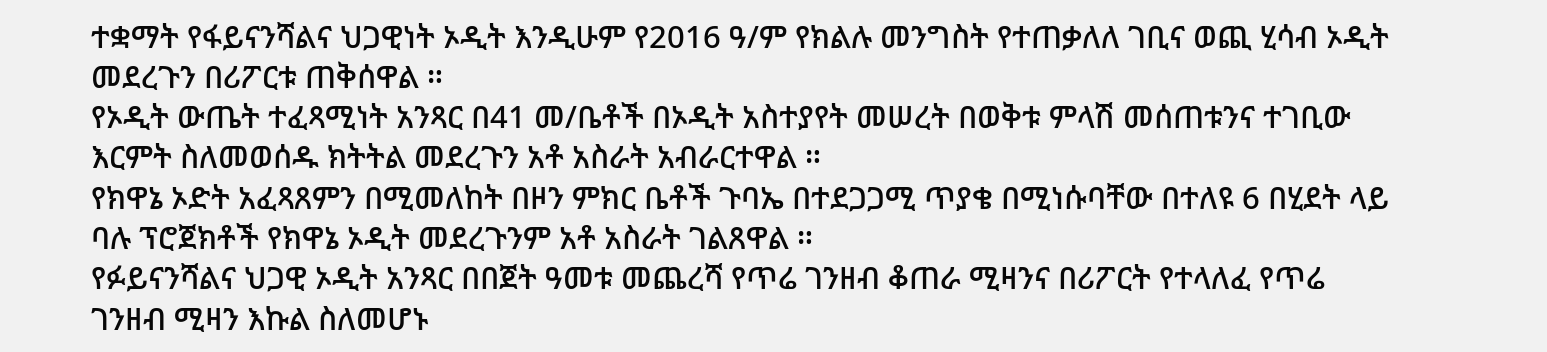ተቋማት የፋይናንሻልና ህጋዊነት ኦዲት እንዲሁም የ2016 ዓ/ም የክልሉ መንግስት የተጠቃለለ ገቢና ወጪ ሂሳብ ኦዲት መደረጉን በሪፖርቱ ጠቅሰዋል ።
የኦዲት ውጤት ተፈጻሚነት አንጻር በ41 መ/ቤቶች በኦዲት አስተያየት መሠረት በወቅቱ ምላሽ መሰጠቱንና ተገቢው እርምት ስለመወሰዱ ክትትል መደረጉን አቶ አስራት አብራርተዋል ።
የክዋኔ ኦድት አፈጻጸምን በሚመለከት በዞን ምክር ቤቶች ጉባኤ በተደጋጋሚ ጥያቄ በሚነሱባቸው በተለዩ 6 በሂደት ላይ ባሉ ፕሮጀክቶች የክዋኔ ኦዲት መደረጉንም አቶ አስራት ገልጸዋል ።
የፉይናንሻልና ህጋዊ ኦዲት አንጻር በበጀት ዓመቱ መጨረሻ የጥሬ ገንዘብ ቆጠራ ሚዛንና በሪፖርት የተላለፈ የጥሬ ገንዘብ ሚዛን እኩል ስለመሆኑ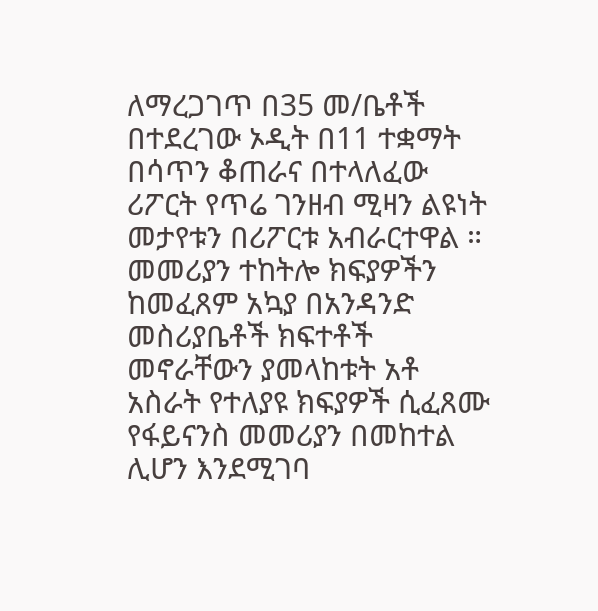ለማረጋገጥ በ35 መ/ቤቶች በተደረገው ኦዲት በ11 ተቋማት በሳጥን ቆጠራና በተላለፈው ሪፖርት የጥሬ ገንዘብ ሚዛን ልዩነት መታየቱን በሪፖርቱ አብራርተዋል ።
መመሪያን ተከትሎ ክፍያዎችን ከመፈጸም አኳያ በአንዳንድ መስሪያቤቶች ክፍተቶች መኖራቸውን ያመላከቱት አቶ አስራት የተለያዩ ክፍያዎች ሲፈጸሙ የፋይናንስ መመሪያን በመከተል ሊሆን እንደሚገባ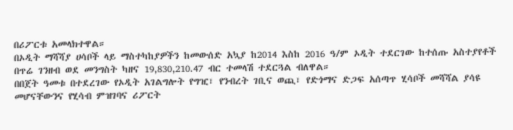በሪፖርቱ አመላክተዋል።
በኦዲት ማሻሻያ ሀሳቦች ላይ ማስተካከያዎችን ከመውሰድ አኳያ ከ2014 እስከ 2016 ዓ/ም ኦዲት ተደርገው ከተሰጡ አስተያየቶች በጥሬ ገንዘብ ወደ መንግስት ካዘና 19,830,210.47 ብር ተመላሽ ተደርጓል ብለዋል።
በበጀት ዓመቱ በተደረገው የኦዲት አገልግሎት የግዢ፣ የንብረት ገቢና ወጪ፣ የድጎማና ድጋፍ አሰጣጥ ሂሳቦች መሻሻል ያሳዩ መሆናቸውንና የሂሳብ ምዝገባና ሪፖርት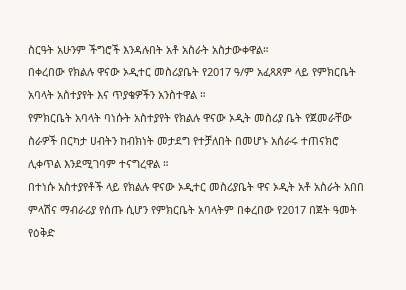ስርዓት አሁንም ችግሮች እንዳሉበት አቶ አስራት አስታውቀዋል።
በቀረበው የክልሉ ዋናው ኦዲተር መስሪያቤት የ2017 ዓ/ም አፈጻጸም ላይ የምክርቤት አባላት አስተያየት እና ጥያቄዎችን አንስተዋል ።
የምክርቤት አባላት ባነሱት አስተያየት የክልሉ ዋናው ኦዲት መስሪያ ቤት የጀመራቸው ስራዎች በርካታ ሀብትን ከብክነት መታደግ የተቻለበት በመሆኑ አሰራሩ ተጠናክሮ ሊቀጥል እንደሚገባም ተናግረዋል ።
በተነሱ አስተያየቶች ላይ የክልሉ ዋናው ኦዲተር መስሪያቤት ዋና ኦዲት አቶ አስራት አበበ ምላሽና ማብራሪያ የሰጡ ሲሆን የምክርቤት አባላትም በቀረበው የ2017 በጀት ዓመት የዕቅድ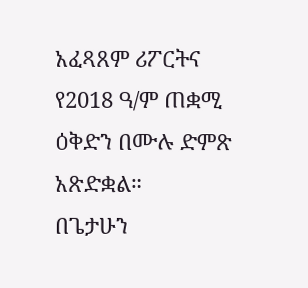አፈጻጸም ሪፖርትና የ2018 ዓ/ም ጠቋሚ ዕቅድን በሙሉ ድምጽ አጽድቋል።
በጌታሁን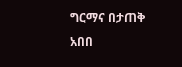ግርማና በታጠቅ አበበ